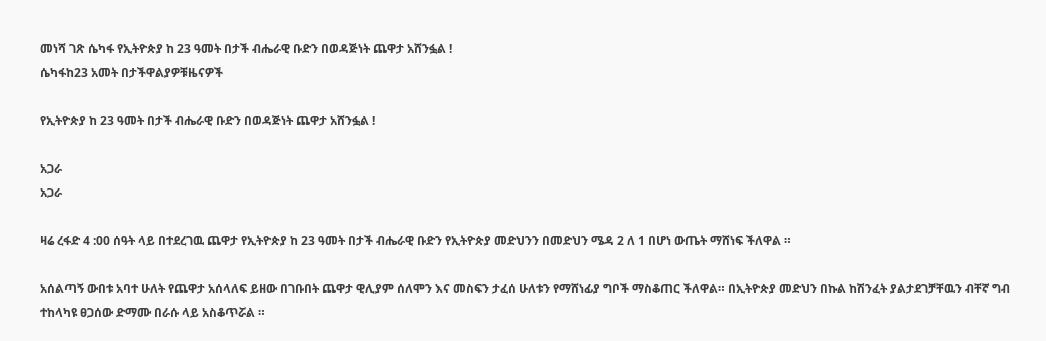መነሻ ገጽ ሴካፋ የኢትዮጵያ ከ 23 ዓመት በታች ብሔራዊ ቡድን በወዳጅነት ጨዋታ አሸንፏል !
ሴካፋከ23 አመት በታችዋልያዎቹዜናዎች

የኢትዮጵያ ከ 23 ዓመት በታች ብሔራዊ ቡድን በወዳጅነት ጨዋታ አሸንፏል !

አጋራ
አጋራ

ዛሬ ረፋድ 4 :00 ሰዓት ላይ በተደረገዉ ጨዋታ የኢትዮጵያ ከ 23 ዓመት በታች ብሔራዊ ቡድን የኢትዮጵያ መድህንን በመድህን ሜዳ 2 ለ 1 በሆነ ውጤት ማሸነፍ ችለዋል ።

አሰልጣኝ ውበቱ አባተ ሁለት የጨዋታ አሰላለፍ ይዘው በገቡበት ጨዋታ ዊሊያም ሰለሞን እና መስፍን ታፈሰ ሁለቱን የማሸነፊያ ግቦች ማስቆጠር ችለዋል። በኢትዮጵያ መድህን በኩል ከሽንፈት ያልታደገቻቸዉን ብቸኛ ግብ ተከላካዩ ፀጋሰው ድማሙ በራሱ ላይ አስቆጥሯል ።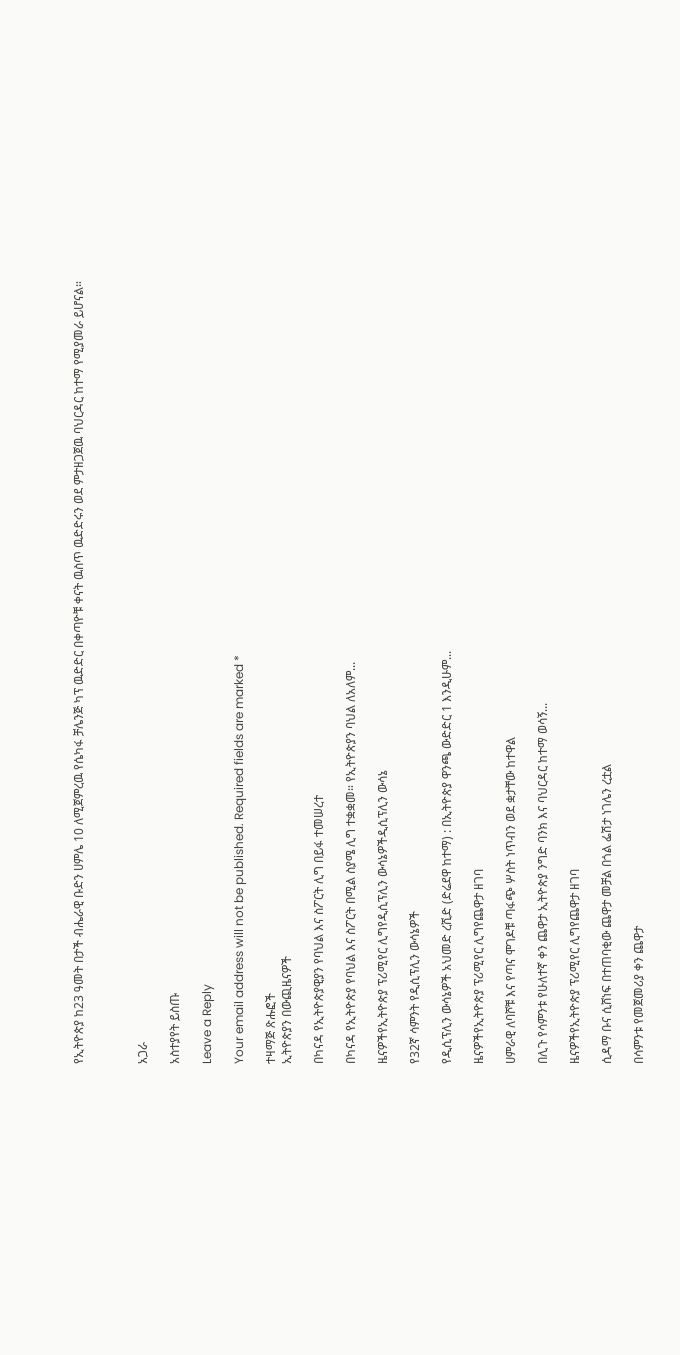የኢትዮጵያ ከ23 ዓመት በታች ብሔራዊ ቡድን ሀምሌ 10 ለሚጀምረዉ የሴካፋ ቻሌንጅ ካፕ ዉድድር በቀጣዮቹ ቀናት ዉስጥ ዉድድሩን ወደ ምታዘጋጀዉ ባህርዳር ከተማ የሚያመራ ይሆናል።



አጋራ

አስተያየት ይስጡ

Leave a Reply

Your email address will not be published. Required fields are marked *

ተዛማጅ ጽሑፎች
ኢትዮጵያን በውጪዜናዎች

በካናዳ የኢትዮጵያዊያን የባህል እና ስፖርት ሊግ በይፋ ተመሠረተ

በካናዳ የኢትዮጵያ የባህል እና ስፖርት በሚል ስያሜ ሊግ ተቋቋመ። የኢትዮጵያን ባህል ለአለም...

ዜናዎችየኢትዮጵያ ፕሪሚየር ሊግየዲሲፕሊን ውሳኔዎችዲሲፕሊን ውሳኔ

የ32ኛ ሳምንት የዲሲፕሊን ውሳኔዎች

የዲሲፕሊን ውሳኔዎች አህመድ ረሺድ (ድሬደዋ ከተማ) : በኢትዮጵያ ዋንጫ ውድድር 1 እንዲሁም...

ዜናዎችየኢትዮጵያ ፕሪሚየር ሊግየጨዋታ ዘገባ

ሀምራዊ ለባሾቹ እና የጣና ሞገዶቹ ጣፋጭ ሦስት ነጥብን ወደ ቋታቸው ከተዋል

በሊጉ የሳምንቱ የሁለተኛ ቀን ጨዋታ ኢትዮጵያ ንግድ ባንክ እና ባህርዳር ከተማ ወሳኝ...

ዜናዎችየኢትዮጵያ ፕሪሚየር ሊግየጨዋታ ዘገባ

ሲዳማ ቡና ሲሸነፍ በተጠባቂው ጨዋታ መቻል በጎል ፌሽታ ነገሌን ረቷል

በሳምንቱ የመጀመሪያ ቀን ጨዋታ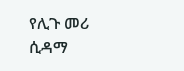የሊጉ መሪ ሲዳማ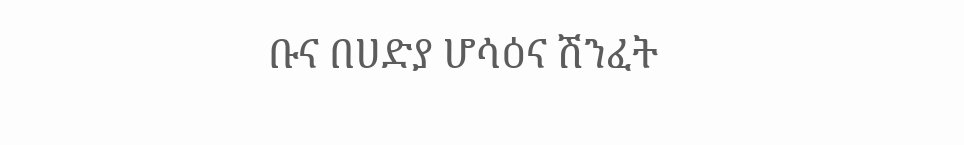ቡና በሀድያ ሆሳዕና ሽንፈት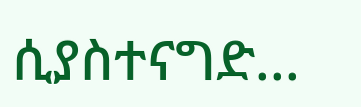ሲያስተናግድ...